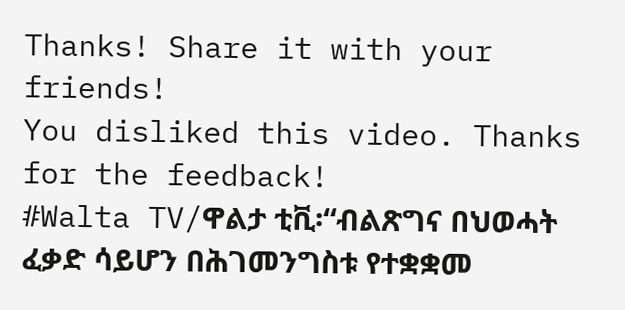Thanks! Share it with your friends!
You disliked this video. Thanks for the feedback!
#Walta TV/ዋልታ ቲቪ፡“ብልጽግና በህወሓት ፈቃድ ሳይሆን በሕገመንግስቱ የተቋቋመ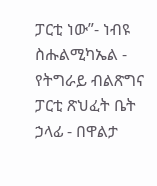ፓርቲ ነው”- ነብዩ ስሑልሚካኤል - የትግራይ ብልጽግና ፓርቲ ጽህፈት ቤት ኃላፊ - በዋልታ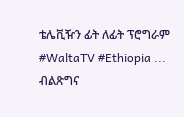ቴሌቪዥን ፊት ለፊት ፕሮግራም #WaltaTV #Ethiopia ...
ብልጽግና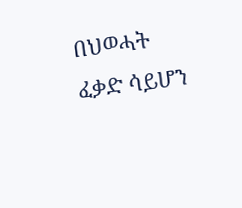በህወሓት ፈቃድ ሳይሆን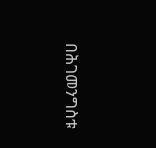በሕገመንግስቱ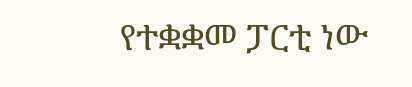የተቋቋመ ፓርቲ ነው